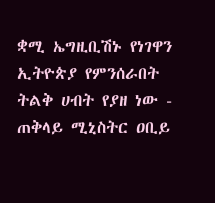ቋሚ ኤግዚቢሽኑ የነገዋን ኢትዮጵያ የምንሰራበት ትልቅ ሀብት የያዘ ነው - ጠቅላይ ሚኒስትር ዐቢይ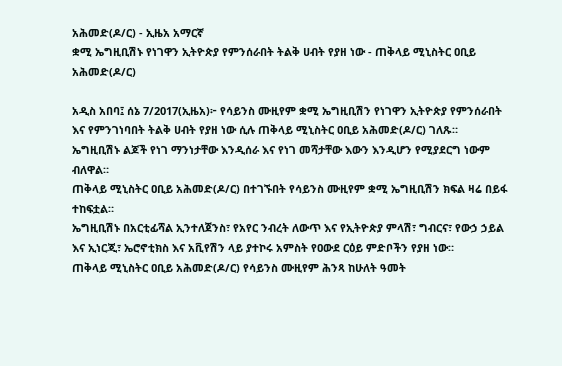አሕመድ(ዶ/ር) - ኢዜአ አማርኛ
ቋሚ ኤግዚቢሽኑ የነገዋን ኢትዮጵያ የምንሰራበት ትልቅ ሀብት የያዘ ነው - ጠቅላይ ሚኒስትር ዐቢይ አሕመድ(ዶ/ር)

አዲስ አበባ፤ ሰኔ 7/2017(ኢዜአ)፦ የሳይንስ ሙዚየም ቋሚ ኤግዚቢሽን የነገዋን ኢትዮጵያ የምንሰራበት እና የምንገነባበት ትልቅ ሀብት የያዘ ነው ሲሉ ጠቅላይ ሚኒስትር ዐቢይ አሕመድ(ዶ/ር) ገለጹ።
ኤግዚቢሽኑ ልጆች የነገ ማንነታቸው እንዲሰራ እና የነገ መሻታቸው እውን እንዲሆን የሚያደርግ ነውም ብለዋል።
ጠቅላይ ሚኒስትር ዐቢይ አሕመድ(ዶ/ር) በተገኙበት የሳይንስ ሙዚየም ቋሚ ኤግዚቢሽን ክፍል ዛሬ በይፋ ተከፍቷል።
ኤግዚቢሽኑ በአርቲፊሻል ኢንተለጀንስ፣ የአየር ንብረት ለውጥ እና የኢትዮጵያ ምላሽ፣ ግብርና፣ የውኃ ኃይል እና ኢነርጂ፣ ኤሮኖቲክስ እና አቪየሽን ላይ ያተኮሩ አምስት የዐውደ ርዕይ ምድቦችን የያዘ ነው።
ጠቅላይ ሚኒስትር ዐቢይ አሕመድ(ዶ/ር) የሳይንስ ሙዚየም ሕንጻ ከሁለት ዓመት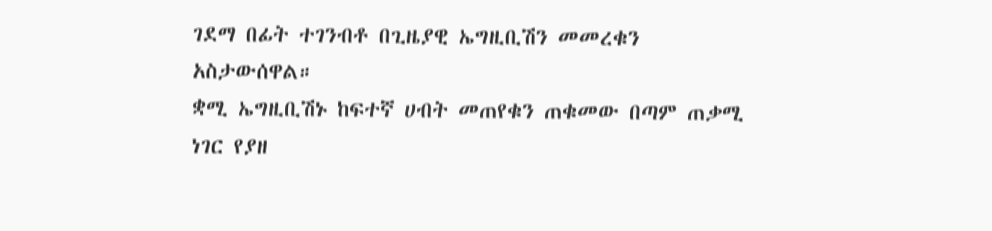ገደማ በፊት ተገንብቶ በጊዜያዊ ኤግዚቢሽን መመረቁን አስታውሰዋል።
ቋሚ ኤግዚቢሽኑ ከፍተኛ ሀብት መጠየቁን ጠቁመው በጣም ጠቃሚ ነገር የያዘ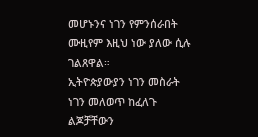መሆኑንና ነገን የምንሰራበት ሙዚየም እዚህ ነው ያለው ሲሉ ገልጸዋል።
ኢትዮጵያውያን ነገን መስራት ነገን መለወጥ ከፈለጉ ልጆቻቸውን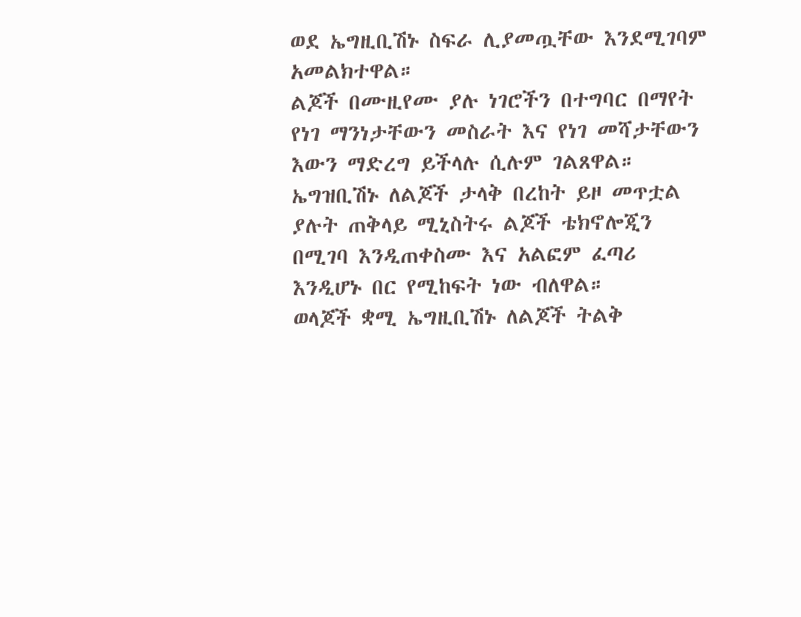ወደ ኤግዚቢሽኑ ስፍራ ሊያመጧቸው እንደሚገባም አመልክተዋል።
ልጆች በሙዚየሙ ያሉ ነገሮችን በተግባር በማየት የነገ ማንነታቸውን መስራት እና የነገ መሻታቸውን እውን ማድረግ ይችላሉ ሲሉም ገልጸዋል።
ኤግዝቢሽኑ ለልጆች ታላቅ በረከት ይዞ መጥቷል ያሉት ጠቅላይ ሚኒስትሩ ልጆች ቴክኖሎጂን በሚገባ እንዲጠቀስሙ እና አልፎም ፈጣሪ እንዲሆኑ በር የሚከፍት ነው ብለዋል።
ወላጆች ቋሚ ኤግዚቢሽኑ ለልጆች ትልቅ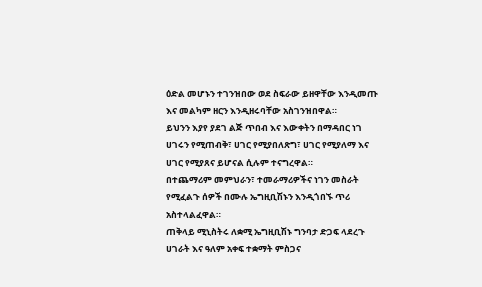ዕድል መሆኑን ተገንዝበው ወደ ስፍራው ይዘዋቸው እንዲመጡ እና መልካም ዘርን እንዲዘሩባቸው አስገንዝበዋል።
ይህንን እያየ ያደገ ልጅ ጥበብ እና እውቀትን በማዳበር ነገ ሀገሩን የሚጠብቅ፣ ሀገር የሚያበለጽግ፣ ሀገር የሚያለማ እና ሀገር የሚያጸና ይሆናል ሲሉም ተናግረዋል።
በተጨማሪም መምህራን፣ ተመራማሪዎችና ነገን መስራት የሚፈልጉ ሰዎች በሙሉ ኤግዚቢሽኑን እንዲጎበኙ ጥሪ አስተላልፈዋል።
ጠቅላይ ሚኒስትሩ ለቋሚ ኤግዚቢሽኑ ግንባታ ድጋፍ ላደረጉ ሀገራት እና ዓለም አቀፍ ተቋማት ምስጋና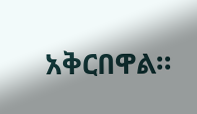አቅርበዋል።